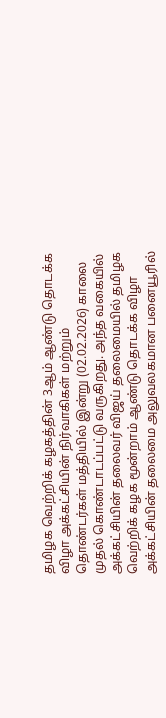தமிழக வெற்றிக் கழகத்தின் 3ஆம் ஆண்டு தொடக்க விழா அக்கட்சியின் நிர்வாகிகள் மற்றும் தொண்டர்கள் மத்தியில் இன்று (02.02.2026) காலை முதல் கொண்டாடப்பட்டு வருகிறது. அந்த வகையில் அக்கட்சியின் தலைவர் விஜய் தலைமையில் தமிழக வெற்றிக் கழக மூன்றாம் ஆண்டு தொடக்க விழா அக்கட்சியின் தலைமை அலுவலகமான பனையூரில்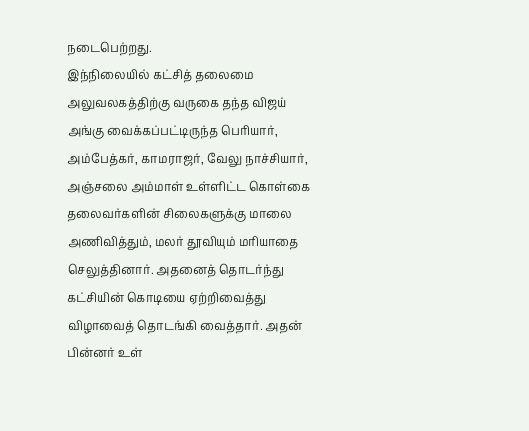நடைபெற்றது.
இந்நிலையில் கட்சித் தலைமை அலுவலகத்திற்கு வருகை தந்த விஜய் அங்கு வைக்கப்பட்டிருந்த பெரியார், அம்பேத்கர், காமராஜர், வேலு நாச்சியார், அஞ்சலை அம்மாள் உள்ளிட்ட கொள்கை தலைவர்களின் சிலைகளுக்கு மாலை அணிவித்தும், மலர் தூவியும் மரியாதை செலுத்தினார். அதனைத் தொடர்ந்து கட்சியின் கொடியை ஏற்றிவைத்து விழாவைத் தொடங்கி வைத்தார். அதன் பின்னர் உள்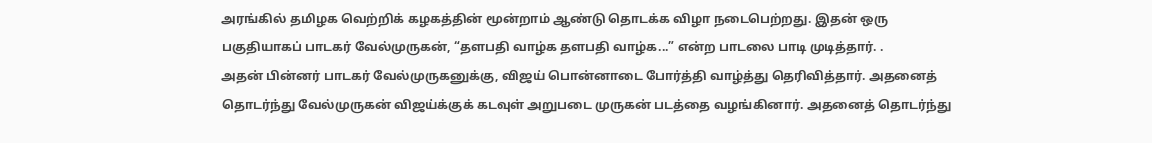அரங்கில் தமிழக வெற்றிக் கழகத்தின் மூன்றாம் ஆண்டு தொடக்க விழா நடைபெற்றது. இதன் ஒரு பகுதியாகப் பாடகர் வேல்முருகன், “தளபதி வாழ்க தளபதி வாழ்க...” என்ற பாடலை பாடி முடித்தார். .
அதன் பின்னர் பாடகர் வேல்முருகனுக்கு, விஜய் பொன்னாடை போர்த்தி வாழ்த்து தெரிவித்தார். அதனைத் தொடர்ந்து வேல்முருகன் விஜய்க்குக் கடவுள் அறுபடை முருகன் படத்தை வழங்கினார். அதனைத் தொடர்ந்து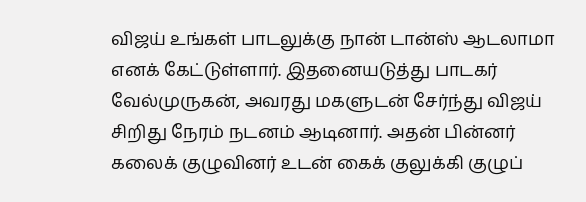விஜய் உங்கள் பாடலுக்கு நான் டான்ஸ் ஆடலாமா எனக் கேட்டுள்ளார். இதனையடுத்து பாடகர் வேல்முருகன், அவரது மகளுடன் சேர்ந்து விஜய் சிறிது நேரம் நடனம் ஆடினார். அதன் பின்னர் கலைக் குழுவினர் உடன் கைக் குலுக்கி குழுப்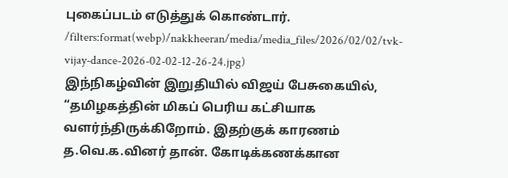புகைப்படம் எடுத்துக் கொண்டார்.
/filters:format(webp)/nakkheeran/media/media_files/2026/02/02/tvk-vijay-dance-2026-02-02-12-26-24.jpg)
இந்நிகழ்வின் இறுதியில் விஜய் பேசுகையில், “தமிழகத்தின் மிகப் பெரிய கட்சியாக வளர்ந்திருக்கிறோம். இதற்குக் காரணம் த.வெ.க.வினர் தான். கோடிக்கணக்கான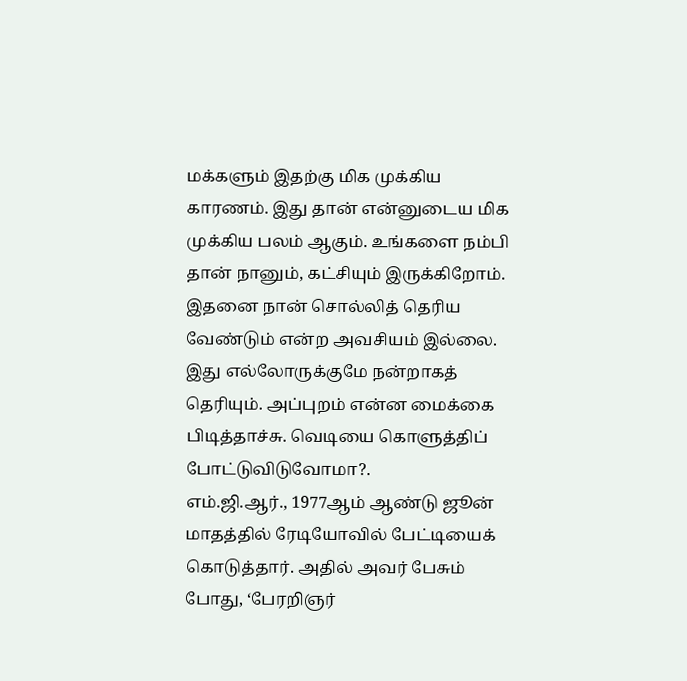மக்களும் இதற்கு மிக முக்கிய காரணம். இது தான் என்னுடைய மிக முக்கிய பலம் ஆகும். உங்களை நம்பி தான் நானும், கட்சியும் இருக்கிறோம். இதனை நான் சொல்லித் தெரிய வேண்டும் என்ற அவசியம் இல்லை. இது எல்லோருக்குமே நன்றாகத் தெரியும். அப்புறம் என்ன மைக்கை பிடித்தாச்சு. வெடியை கொளுத்திப் போட்டுவிடுவோமா?.
எம்.ஜி.ஆர்., 1977ஆம் ஆண்டு ஜூன் மாதத்தில் ரேடியோவில் பேட்டியைக் கொடுத்தார். அதில் அவர் பேசும் போது, ‘பேரறிஞர்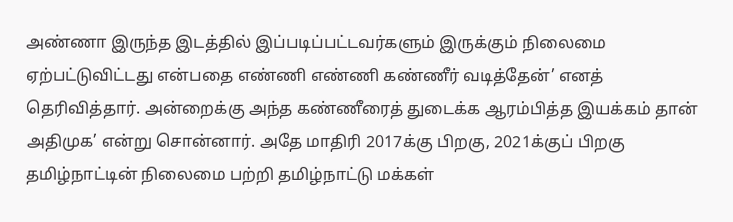அண்ணா இருந்த இடத்தில் இப்படிப்பட்டவர்களும் இருக்கும் நிலைமை ஏற்பட்டுவிட்டது என்பதை எண்ணி எண்ணி கண்ணீர் வடித்தேன்’ எனத் தெரிவித்தார். அன்றைக்கு அந்த கண்ணீரைத் துடைக்க ஆரம்பித்த இயக்கம் தான் அதிமுக’ என்று சொன்னார். அதே மாதிரி 2017க்கு பிறகு, 2021க்குப் பிறகு தமிழ்நாட்டின் நிலைமை பற்றி தமிழ்நாட்டு மக்கள்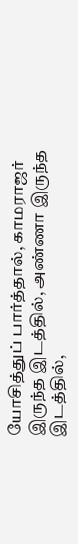யோசித்துப் பார்த்தால், காமராஜர் இருந்த இடத்தில், அண்ணா இருந்த இடத்தில்,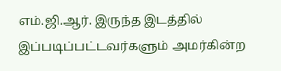எம்.ஜி.ஆர். இருந்த இடத்தில் இப்படிப்பட்டவர்களும் அமர்கின்ற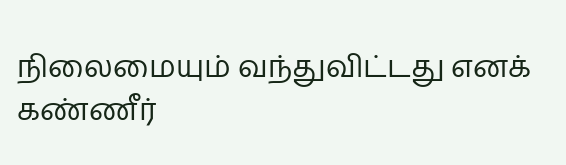நிலைமையும் வந்துவிட்டது எனக் கண்ணீர்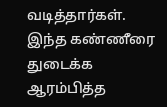வடித்தார்கள். இந்த கண்ணீரை துடைக்க ஆரம்பித்த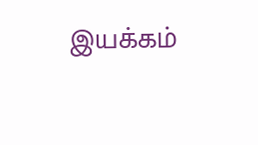இயக்கம்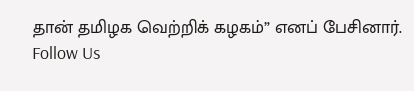தான் தமிழக வெற்றிக் கழகம்” எனப் பேசினார்.
Follow Us